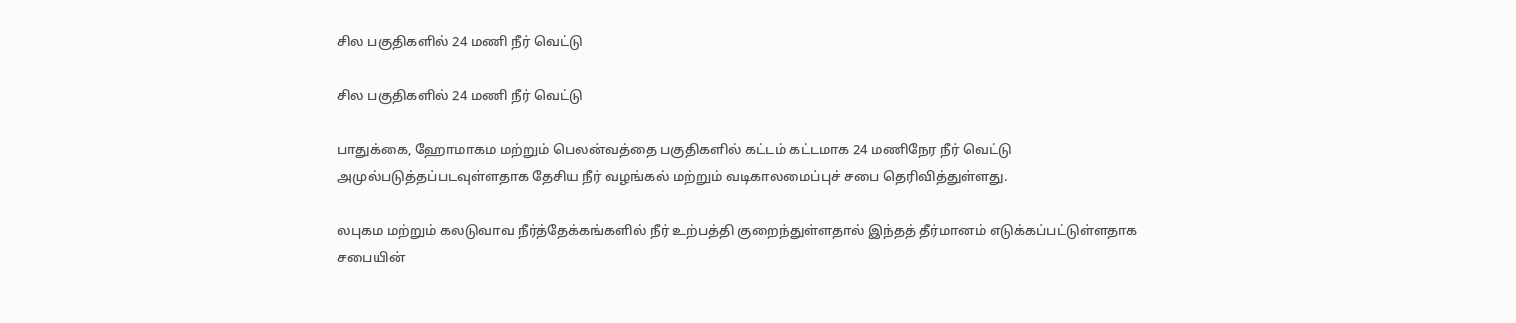சில பகுதிகளில் 24 மணி நீர் வெட்டு

சில பகுதிகளில் 24 மணி நீர் வெட்டு

பாதுக்கை, ஹோமாகம மற்றும் பெலன்வத்தை பகுதிகளில் கட்டம் கட்டமாக 24 மணிநேர நீர் வெட்டு அமுல்படுத்தப்படவுள்ளதாக தேசிய நீர் வழங்கல் மற்றும் வடிகாலமைப்புச் சபை தெரிவித்துள்ளது.

லபுகம மற்றும் கலடுவாவ நீர்த்தேக்கங்களில் நீர் உற்பத்தி குறைந்துள்ளதால் இந்தத் தீர்மானம் எடுக்கப்பட்டுள்ளதாக சபையின்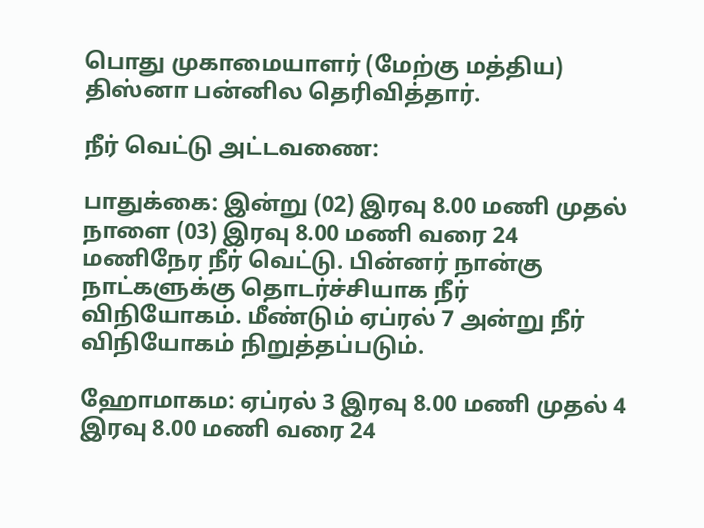பொது முகாமையாளர் (மேற்கு மத்திய) திஸ்னா பன்னில தெரிவித்தார்.

நீர் வெட்டு அட்டவணை:

பாதுக்கை: இன்று (02) இரவு 8.00 மணி முதல் நாளை (03) இரவு 8.00 மணி வரை 24 மணிநேர நீர் வெட்டு. பின்னர் நான்கு நாட்களுக்கு தொடர்ச்சியாக நீர் விநியோகம். மீண்டும் ஏப்ரல் 7 அன்று நீர் விநியோகம் நிறுத்தப்படும்.

ஹோமாகம: ஏப்ரல் 3 இரவு 8.00 மணி முதல் 4 இரவு 8.00 மணி வரை 24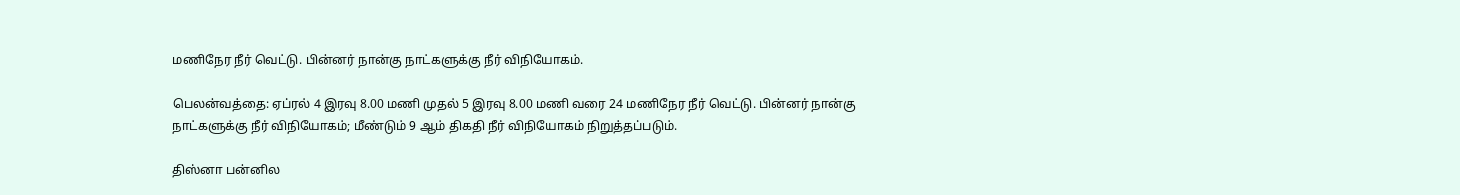மணிநேர நீர் வெட்டு. பின்னர் நான்கு நாட்களுக்கு நீர் விநியோகம்.

பெலன்வத்தை: ஏப்ரல் 4 இரவு 8.00 மணி முதல் 5 இரவு 8.00 மணி வரை 24 மணிநேர நீர் வெட்டு. பின்னர் நான்கு நாட்களுக்கு நீர் விநியோகம்; மீண்டும் 9 ஆம் திகதி நீர் விநியோகம் நிறுத்தப்படும்.

திஸ்னா பன்னில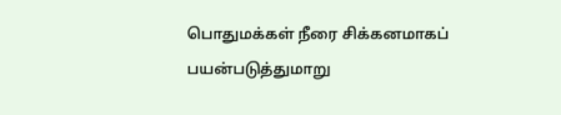பொதுமக்கள் நீரை சிக்கனமாகப் பயன்படுத்துமாறு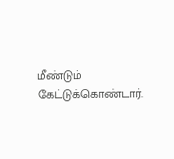மீண்டும் கேட்டுக்கொண்டார்.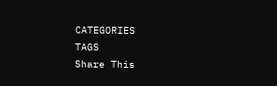CATEGORIES
TAGS
Share This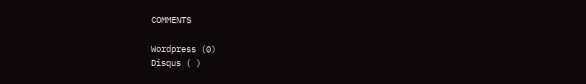COMMENTS

Wordpress (0)
Disqus ( )